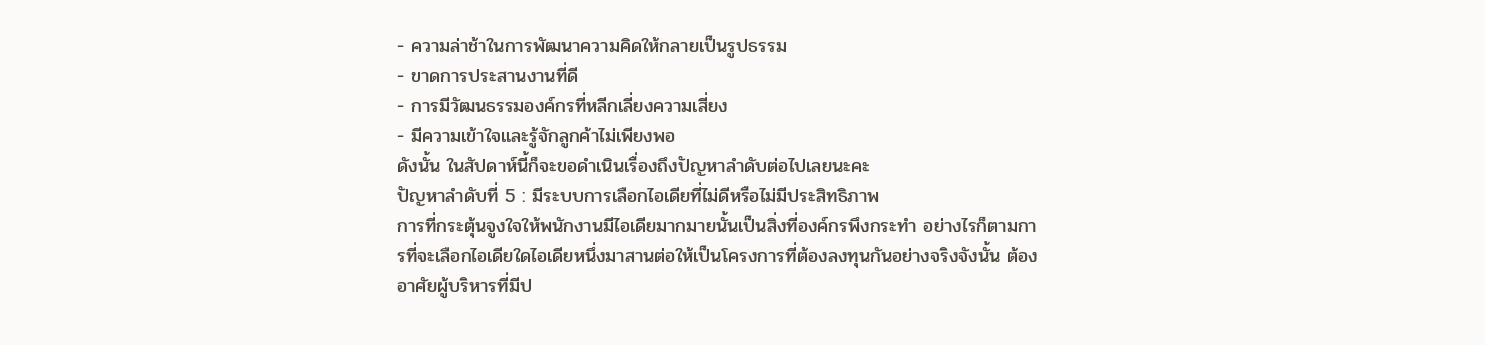- ความล่าช้าในการพัฒนาความคิดให้กลายเป็นรูปธรรม
- ขาดการประสานงานที่ดี
- การมีวัฒนธรรมองค์กรที่หลีกเลี่ยงความเสี่ยง
- มีความเข้าใจและรู้จักลูกค้าไม่เพียงพอ
ดังนั้น ในสัปดาห์นี้ก็จะขอดำเนินเรื่องถึงปัญหาลำดับต่อไปเลยนะคะ
ปัญหาลำดับที่ 5 : มีระบบการเลือกไอเดียที่ไม่ดีหรือไม่มีประสิทธิภาพ
การที่กระตุ้นจูงใจให้พนักงานมีไอเดียมากมายนั้นเป็นสิ่งที่องค์กรพึงกระทำ อย่างไรก็ตามการที่จะเลือกไอเดียใดไอเดียหนึ่งมาสานต่อให้เป็นโครงการที่ต้องลงทุนกันอย่างจริงจังนั้น ต้องอาศัยผู้บริหารที่มีป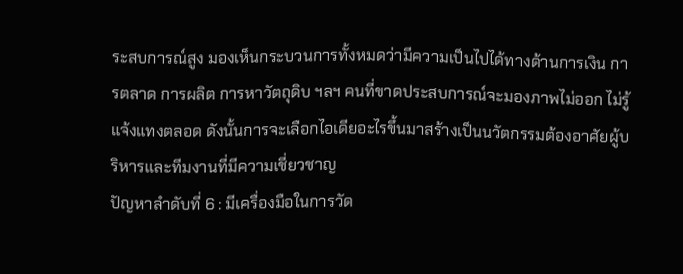ระสบการณ์สูง มองเห็นกระบวนการทั้งหมดว่ามีความเป็นไปได้ทางด้านการเงิน การตลาด การผลิต การหาวัตถุดิบ ฯลฯ คนที่ขาดประสบการณ์จะมองภาพไม่ออก ไม่รู้แจ้งแทงตลอด ดังนั้นการจะเลือกไอเดียอะไรขึ้นมาสร้างเป็นนวัตกรรมต้องอาศัยผู้บริหารและทีมงานที่มีความเชี่ยวชาญ
ปัญหาลำดับที่ 6 : มีเครื่องมือในการวัด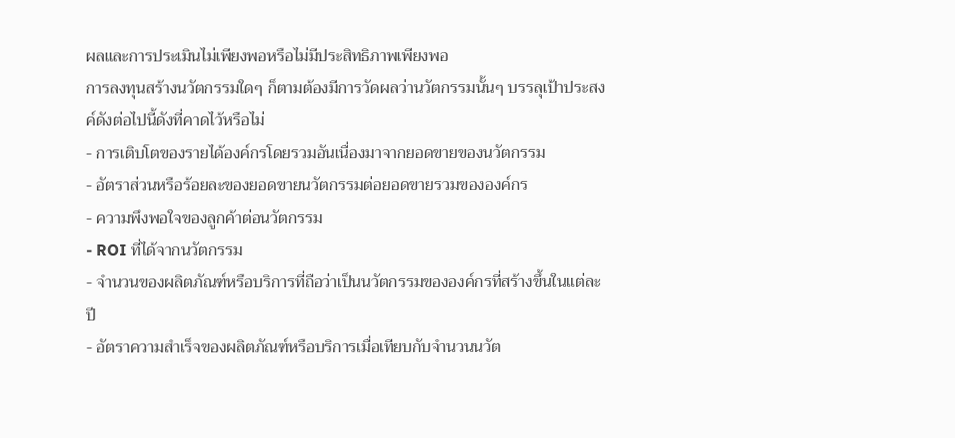ผลและการประเมินไม่เพียงพอหรือไม่มีประสิทธิภาพเพียงพอ
การลงทุนสร้างนวัตกรรมใดๆ ก็ตามต้องมีการวัดผลว่านวัตกรรมนั้นๆ บรรลุเป้าประสงค์ดังต่อไปนี้ดังที่คาดไว้หรือไม่
- การเติบโตของรายได้องค์กรโดยรวมอันเนื่องมาจากยอดขายของนวัตกรรม
- อัตราส่วนหรือร้อยละของยอดขายนวัตกรรมต่อยอดขายรวมขององค์กร
- ความพึงพอใจของลูกค้าต่อนวัตกรรม
- ROI ที่ได้จากนวัตกรรม
- จำนวนของผลิตภัณฑ์หรือบริการที่ถือว่าเป็นนวัตกรรมขององค์กรที่สร้างขึ้นในแต่ละปี
- อัตราความสำเร็จของผลิตภัณฑ์หรือบริการเมื่อเทียบกับจำนวนนวัต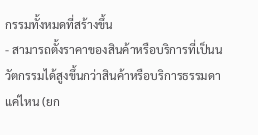กรรมทั้งหมดที่สร้างขึ้น
- สามารถตั้งราคาของสินค้าหรือบริการที่เป็นนวัตกรรมได้สูงขึ้นกว่าสินค้าหรือบริการธรรมดาแค่ไหน (ยก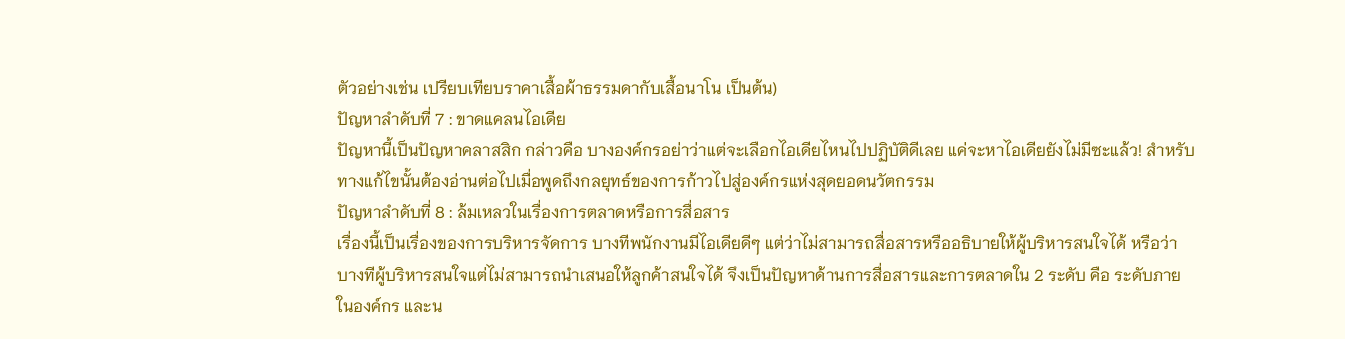ตัวอย่างเช่น เปรียบเทียบราคาเสื้อผ้าธรรมดากับเสื้อนาโน เป็นต้น)
ปัญหาลำดับที่ 7 : ขาดแคลนไอเดีย
ปัญหานี้เป็นปัญหาคลาสสิก กล่าวคือ บางองค์กรอย่าว่าแต่จะเลือกไอเดียไหนไปปฏิบัติดีเลย แค่จะหาไอเดียยังไม่มีซะแล้ว! สำหรับทางแก้ไขนั้นต้องอ่านต่อไปเมื่อพูดถึงกลยุทธ์ของการก้าวไปสู่องค์กรแห่งสุดยอดนวัตกรรม
ปัญหาลำดับที่ 8 : ล้มเหลวในเรื่องการตลาดหรือการสื่อสาร
เรื่องนี้เป็นเรื่องของการบริหารจัดการ บางทีพนักงานมีไอเดียดีๆ แต่ว่าไม่สามารถสื่อสารหรืออธิบายให้ผู้บริหารสนใจได้ หรือว่าบางทีผู้บริหารสนใจแต่ไม่สามารถนำเสนอให้ลูกค้าสนใจได้ จึงเป็นปัญหาด้านการสื่อสารและการตลาดใน 2 ระดับ คือ ระดับภายในองค์กร และน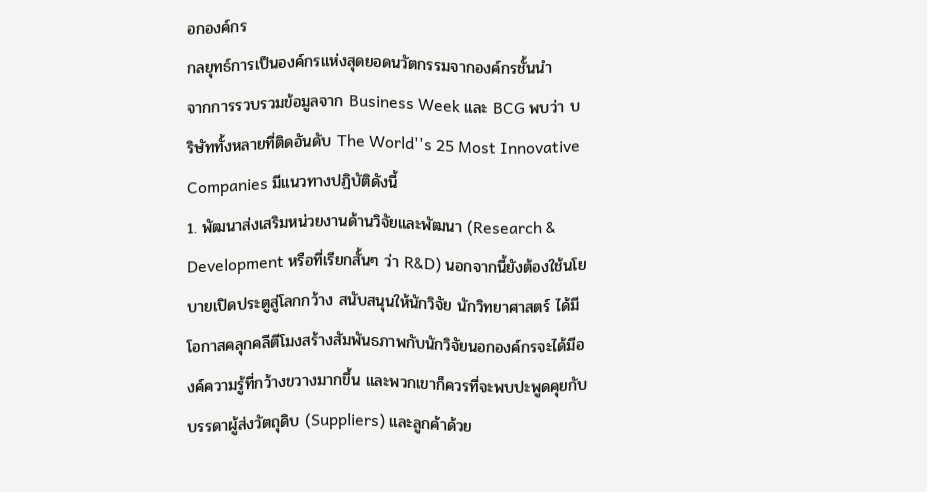อกองค์กร
กลยุทธ์การเป็นองค์กรแห่งสุดยอดนวัตกรรมจากองค์กรชั้นนำ
จากการรวบรวมข้อมูลจาก Business Week และ BCG พบว่า บริษัททั้งหลายที่ติดอันดับ The World''s 25 Most Innovative Companies มีแนวทางปฏิบัติดังนี้
1. พัฒนาส่งเสริมหน่วยงานด้านวิจัยและพัฒนา (Research & Development หรือที่เรียกสั้นๆ ว่า R&D) นอกจากนี้ยังต้องใช้นโยบายเปิดประตูสู่โลกกว้าง สนับสนุนให้นักวิจัย นักวิทยาศาสตร์ ได้มีโอกาสคลุกคลีตีโมงสร้างสัมพันธภาพกับนักวิจัยนอกองค์กรจะได้มีองค์ความรู้ที่กว้างขวางมากขึ้น และพวกเขาก็ควรที่จะพบปะพูดคุยกับบรรดาผู้ส่งวัตถุดิบ (Suppliers) และลูกค้าด้วย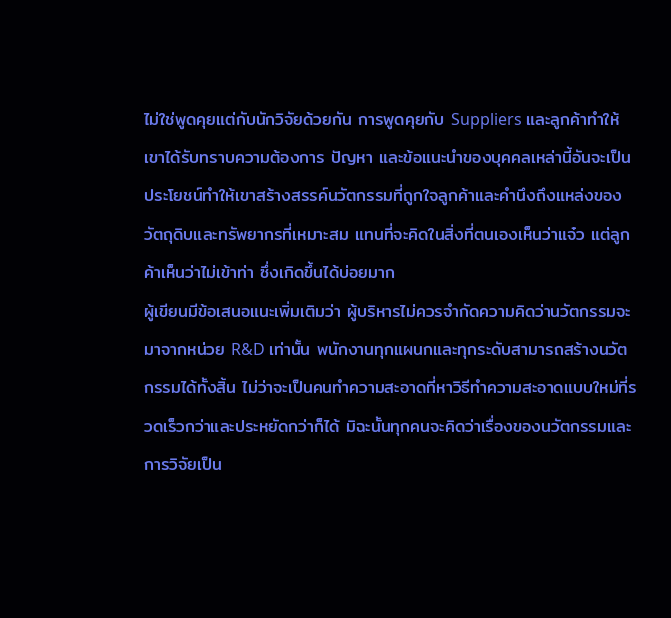ไม่ใช่พูดคุยแต่กับนักวิจัยด้วยกัน การพูดคุยกับ Suppliers และลูกค้าทำให้เขาได้รับทราบความต้องการ ปัญหา และข้อแนะนำของบุคคลเหล่านี้อันจะเป็นประโยชน์ทำให้เขาสร้างสรรค์นวัตกรรมที่ถูกใจลูกค้าและคำนึงถึงแหล่งของวัตถุดิบและทรัพยากรที่เหมาะสม แทนที่จะคิดในสิ่งที่ตนเองเห็นว่าแจ๋ว แต่ลูกค้าเห็นว่าไม่เข้าท่า ซึ่งเกิดขึ้นได้บ่อยมาก
ผู้เขียนมีข้อเสนอแนะเพิ่มเติมว่า ผู้บริหารไม่ควรจำกัดความคิดว่านวัตกรรมจะมาจากหน่วย R&D เท่านั้น พนักงานทุกแผนกและทุกระดับสามารถสร้างนวัตกรรมได้ทั้งสิ้น ไม่ว่าจะเป็นคนทำความสะอาดที่หาวิธีทำความสะอาดแบบใหม่ที่รวดเร็วกว่าและประหยัดกว่าก็ได้ มิฉะนั้นทุกคนจะคิดว่าเรื่องของนวัตกรรมและการวิจัยเป็น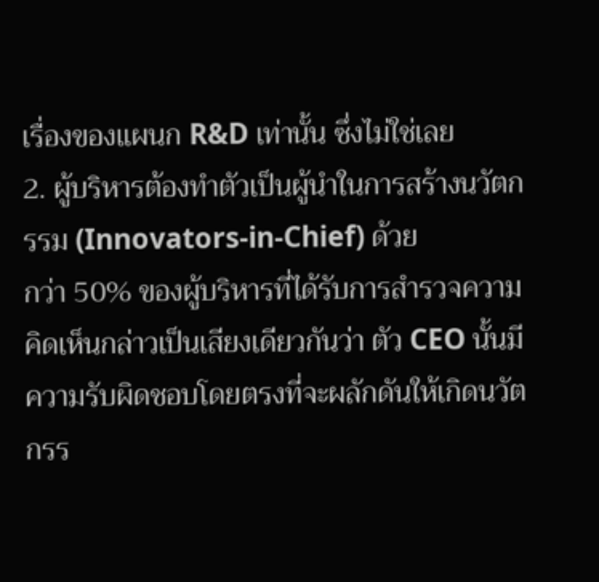เรื่องของแผนก R&D เท่านั้น ซึ่งไม่ใช่เลย
2. ผู้บริหารต้องทำตัวเป็นผู้นำในการสร้างนวัตกรรม (Innovators-in-Chief) ด้วย
กว่า 50% ของผู้บริหารที่ได้รับการสำรวจความคิดเห็นกล่าวเป็นเสียงเดียวกันว่า ตัว CEO นั้นมีความรับผิดชอบโดยตรงที่จะผลักดันให้เกิดนวัตกรร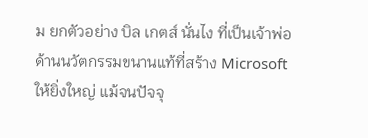ม ยกตัวอย่าง บิล เกตส์ นั่นไง ที่เป็นเจ้าพ่อด้านนวัตกรรมขนานแท้ที่สร้าง Microsoft ให้ยิ่งใหญ่ แม้จนปัจจุ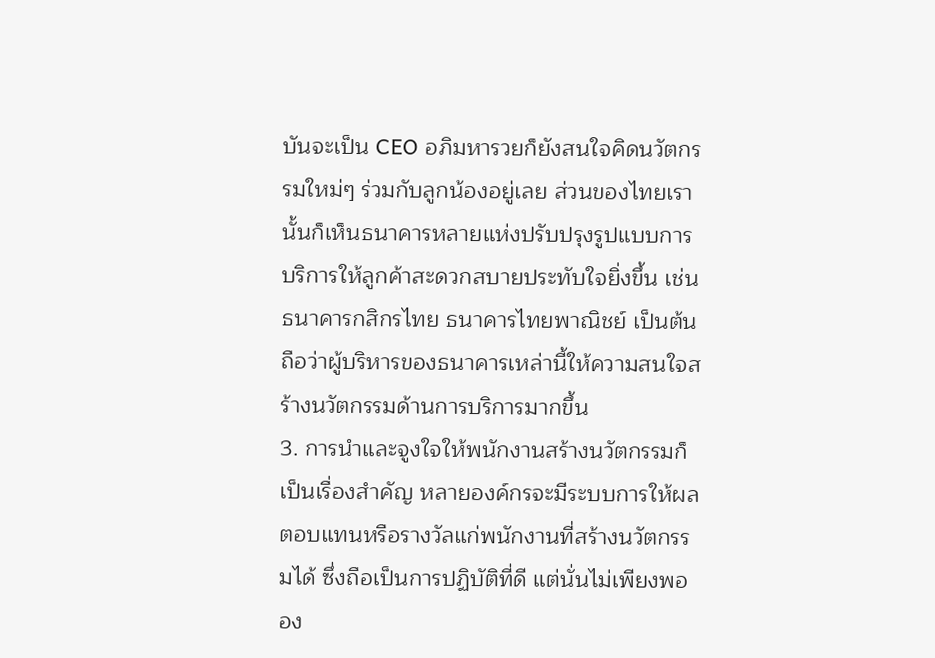บันจะเป็น CEO อภิมหารวยก็ยังสนใจคิดนวัตกรรมใหม่ๆ ร่วมกับลูกน้องอยู่เลย ส่วนของไทยเรานั้นก็เห็นธนาคารหลายแห่งปรับปรุงรูปแบบการบริการให้ลูกค้าสะดวกสบายประทับใจยิ่งขึ้น เช่น ธนาคารกสิกรไทย ธนาคารไทยพาณิชย์ เป็นต้น ถือว่าผู้บริหารของธนาคารเหล่านี้ให้ความสนใจสร้างนวัตกรรมด้านการบริการมากขึ้น
3. การนำและจูงใจให้พนักงานสร้างนวัตกรรมก็เป็นเรื่องสำคัญ หลายองค์กรจะมีระบบการให้ผลตอบแทนหรือรางวัลแก่พนักงานที่สร้างนวัตกรรมได้ ซึ่งถือเป็นการปฏิบัติที่ดี แต่นั่นไม่เพียงพอ อง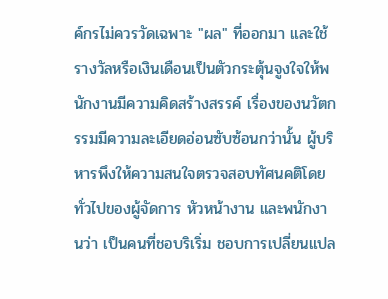ค์กรไม่ควรวัดเฉพาะ "ผล" ที่ออกมา และใช้รางวัลหรือเงินเดือนเป็นตัวกระตุ้นจูงใจให้พนักงานมีความคิดสร้างสรรค์ เรื่องของนวัตกรรมมีความละเอียดอ่อนซับซ้อนกว่านั้น ผู้บริหารพึงให้ความสนใจตรวจสอบทัศนคติโดยทั่วไปของผู้จัดการ หัวหน้างาน และพนักงานว่า เป็นคนที่ชอบริเริ่ม ชอบการเปลี่ยนแปล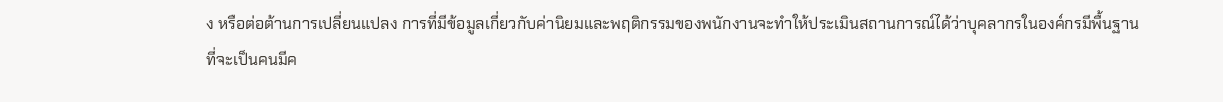ง หรือต่อต้านการเปลี่ยนแปลง การที่มีข้อมูลเกี่ยวกับค่านิยมและพฤติกรรมของพนักงานจะทำให้ประเมินสถานการณ์ได้ว่าบุคลากรในองค์กรมีพื้นฐานที่จะเป็นคนมีค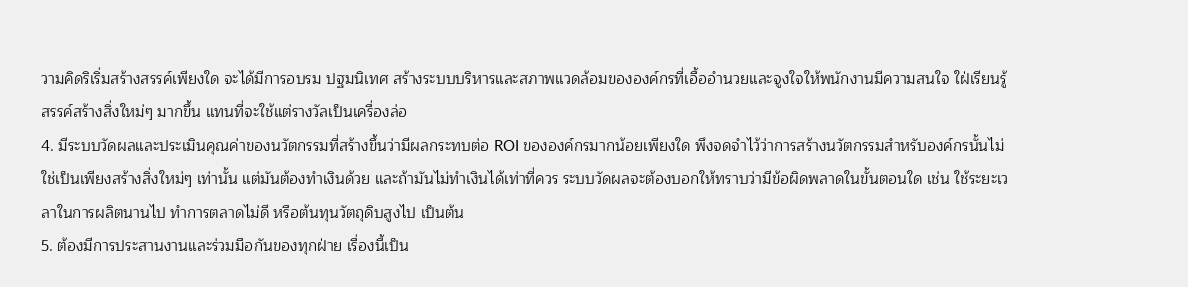วามคิดริเริ่มสร้างสรรค์เพียงใด จะได้มีการอบรม ปฐมนิเทศ สร้างระบบบริหารและสภาพแวดล้อมขององค์กรที่เอื้ออำนวยและจูงใจให้พนักงานมีความสนใจ ใฝ่เรียนรู้ สรรค์สร้างสิ่งใหม่ๆ มากขึ้น แทนที่จะใช้แต่รางวัลเป็นเครื่องล่อ
4. มีระบบวัดผลและประเมินคุณค่าของนวัตกรรมที่สร้างขึ้นว่ามีผลกระทบต่อ ROI ขององค์กรมากน้อยเพียงใด พึงจดจำไว้ว่าการสร้างนวัตกรรมสำหรับองค์กรนั้นไม่ใช่เป็นเพียงสร้างสิ่งใหม่ๆ เท่านั้น แต่มันต้องทำเงินด้วย และถ้ามันไม่ทำเงินได้เท่าที่ควร ระบบวัดผลจะต้องบอกให้ทราบว่ามีข้อผิดพลาดในขั้นตอนใด เช่น ใช้ระยะเวลาในการผลิตนานไป ทำการตลาดไม่ดี หรือต้นทุนวัตถุดิบสูงไป เป็นต้น
5. ต้องมีการประสานงานและร่วมมือกันของทุกฝ่าย เรื่องนี้เป็น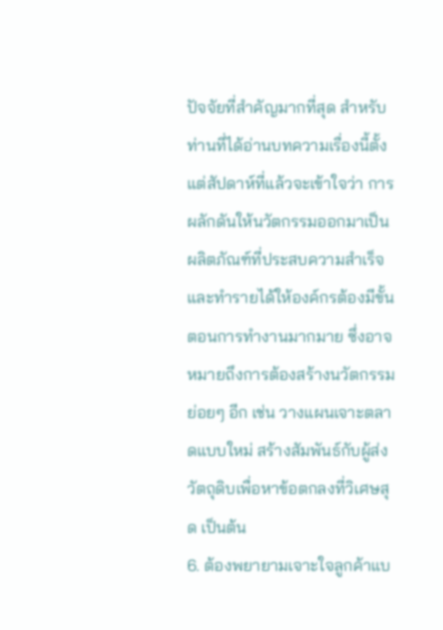ปัจจัยที่สำคัญมากที่สุด สำหรับท่านที่ได้อ่านบทความเรื่องนี้ตั้งแต่สัปดาห์ที่แล้วจะเข้าใจว่า การผลักดันให้นวัตกรรมออกมาเป็นผลิตภัณฑ์ที่ประสบความสำเร็จและทำรายได้ให้องค์กรต้องมีขั้นตอนการทำงานมากมาย ซึ่งอาจหมายถึงการต้องสร้างนวัตกรรมย่อยๆ อีก เช่น วางแผนเจาะตลาดแบบใหม่ สร้างสัมพันธ์กับผู้ส่งวัตถุดิบเพื่อหาข้อตกลงที่วิเศษสุด เป็นต้น
6. ต้องพยายามเจาะใจลูกค้าแบ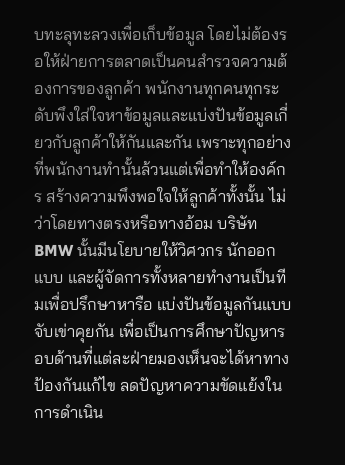บทะลุทะลวงเพื่อเก็บข้อมูล โดยไม่ต้องรอให้ฝ่ายการตลาดเป็นคนสำรวจความต้องการของลูกค้า พนักงานทุกคนทุกระดับพึงใส่ใจหาข้อมูลและแบ่งปันข้อมูลเกี่ยวกับลูกค้าให้กันและกัน เพราะทุกอย่างที่พนักงานทำนั้นล้วนแต่เพื่อทำให้องค์กร สร้างความพึงพอใจให้ลูกค้าทั้งนั้น ไม่ว่าโดยทางตรงหรือทางอ้อม บริษัท BMW นั้นมีนโยบายให้วิศวกร นักออกแบบ และผู้จัดการทั้งหลายทำงานเป็นทีมเพื่อปรึกษาหารือ แบ่งปันข้อมูลกันแบบจับเข่าคุยกัน เพื่อเป็นการศึกษาปัญหารอบด้านที่แต่ละฝ่ายมองเห็นจะได้หาทางป้องกันแก้ไข ลดปัญหาความขัดแย้งในการดำเนิน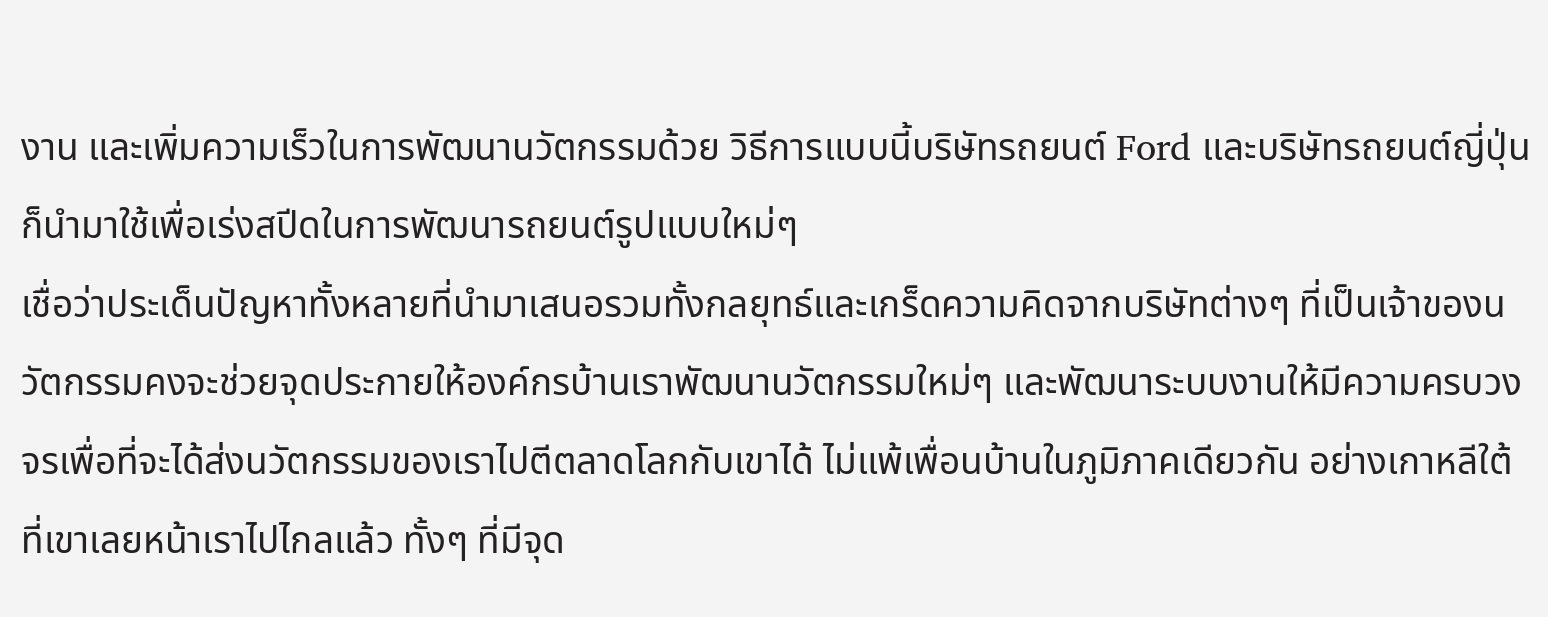งาน และเพิ่มความเร็วในการพัฒนานวัตกรรมด้วย วิธีการแบบนี้บริษัทรถยนต์ Ford และบริษัทรถยนต์ญี่ปุ่นก็นำมาใช้เพื่อเร่งสปีดในการพัฒนารถยนต์รูปแบบใหม่ๆ
เชื่อว่าประเด็นปัญหาทั้งหลายที่นำมาเสนอรวมทั้งกลยุทธ์และเกร็ดความคิดจากบริษัทต่างๆ ที่เป็นเจ้าของนวัตกรรมคงจะช่วยจุดประกายให้องค์กรบ้านเราพัฒนานวัตกรรมใหม่ๆ และพัฒนาระบบงานให้มีความครบวงจรเพื่อที่จะได้ส่งนวัตกรรมของเราไปตีตลาดโลกกับเขาได้ ไม่แพ้เพื่อนบ้านในภูมิภาคเดียวกัน อย่างเกาหลีใต้ที่เขาเลยหน้าเราไปไกลแล้ว ทั้งๆ ที่มีจุด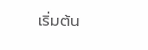เริ่มต้น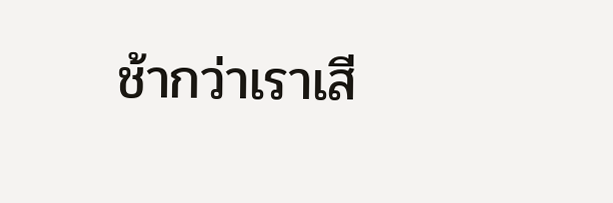ช้ากว่าเราเสี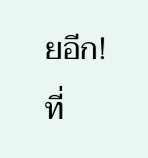ยอีก!
ที่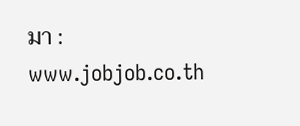มา : www.jobjob.co.th